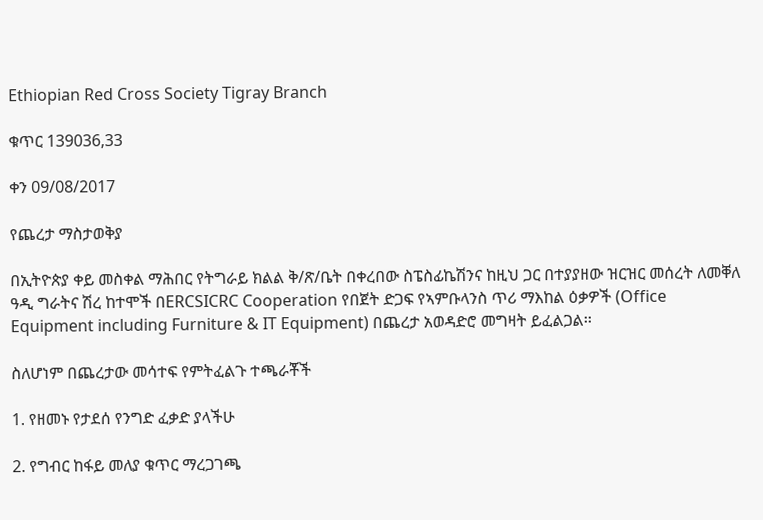Ethiopian Red Cross Society Tigray Branch

ቁጥር 139036,33

ቀን 09/08/2017

የጨረታ ማስታወቅያ

በኢትዮጵያ ቀይ መስቀል ማሕበር የትግራይ ክልል ቅ/ጽ/ቤት በቀረበው ስፔስፊኬሽንና ከዚህ ጋር በተያያዘው ዝርዝር መሰረት ለመቐለ ዓዲ ግራትና ሽረ ከተሞች በERCSICRC Cooperation የበጀት ድጋፍ የኣምቡላንስ ጥሪ ማእከል ዕቃዎች (Office Equipment including Furniture & IT Equipment) በጨረታ አወዳድሮ መግዛት ይፈልጋል፡፡

ስለሆነም በጨረታው መሳተፍ የምትፈልጉ ተጫራቾች

1. የዘመኑ የታደሰ የንግድ ፈቃድ ያላችሁ

2. የግብር ከፋይ መለያ ቁጥር ማረጋገጫ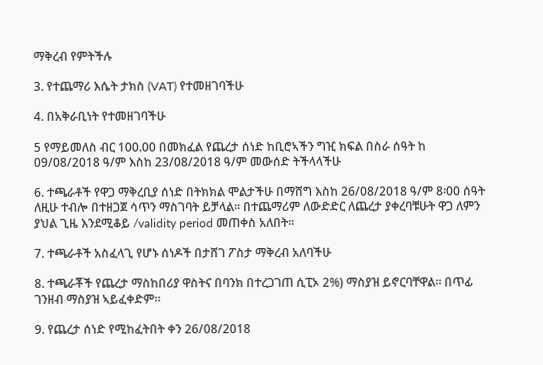ማቅረብ የምትችሉ

3. የተጨማሪ እሴት ታክስ (VAT) የተመዘገባችሁ

4. በአቅራቢነት የተመዘገባችሁ

5 የማይመለስ ብር 100.00 በመክፈል የጨረታ ሰነድ ከቢሮኣችን ግዢ ክፍል በስራ ሰዓት ከ 09/08/2018 ዓ/ም እስከ 23/08/2018 ዓ/ም መውሰድ ትችላላችሁ

6. ተጫራቶች የዋጋ ማቅረቢያ ሰነድ በትክክል ሞልታችሁ በማሸግ እስከ 26/08/2018 ዓ/ም 8፡00 ሰዓት ለዚሁ ተብሎ በተዘጋጀ ሳጥን ማስገባት ይቻላል፡፡ በተጨማሪም ለውድድር ለጨረታ ያቀረባቹሁት ዋጋ ለምን ያህል ጊዜ እንደሚቆይ /validity period መጠቀስ አለበት፡፡

7. ተጫራቶች አስፈላጊ የሆኑ ሰነዶች በታሸገ ፖስታ ማቅረብ አለባችሁ

8. ተጫራቾች የጨረታ ማስከበሪያ ዋስትና በባንክ በተረጋገጠ ሲፒኦ 2%) ማስያዝ ይኖርባቸዋል፡፡ በጥፊ ገንዘብ ማስያዝ ኣይፈቀድም፡፡

9. የጨረታ ሰነድ የሚከፈትበት ቀን 26/08/2018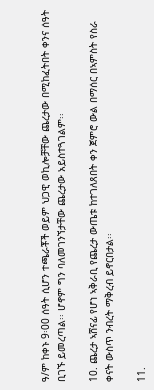ዓ/ም ከቀኑ 9፡00 ሰዓት ሲሆን ተጫራቾች ወይም ህጋዊ ወኪሎቻቸው ጨረታው በሚከፈትበት ቀንና ሰዓት ቢገኙ ይመረጣል፡፡ ሆኖም ግን ባለመገንኘታቸው ጨረታው አይስተጓገልም፡፡

10. ጨረታ ኣሸናፊ የሆነ ኣቅራቢ የጨረታ ውጤቱ ከተገለጸበት ቀን ጀምሮ ውል በማሰር በኣምስት የስራ ቀናት ውስጥ ንብረት ማቅረብ ይኖርበታል፡፡

11.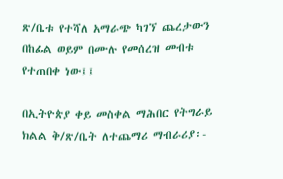ጽ/ቤቱ የተሻለ አማራጭ ካገኘ ጨረታውን በከፊል ወይም በሙሉ የመሰረዝ መብቱ የተጠበቀ ነው፤፤

በኢትዮጵያ ቀይ መስቀል ማሕበር የትግራይ ክልል ቅ/ጽ/ቤት ለተጨማሪ ማብራሪያ፡-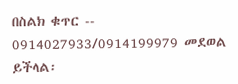በስልክ ቁጥር -- 0914027933/0914199979 መደወል ይችላል፡